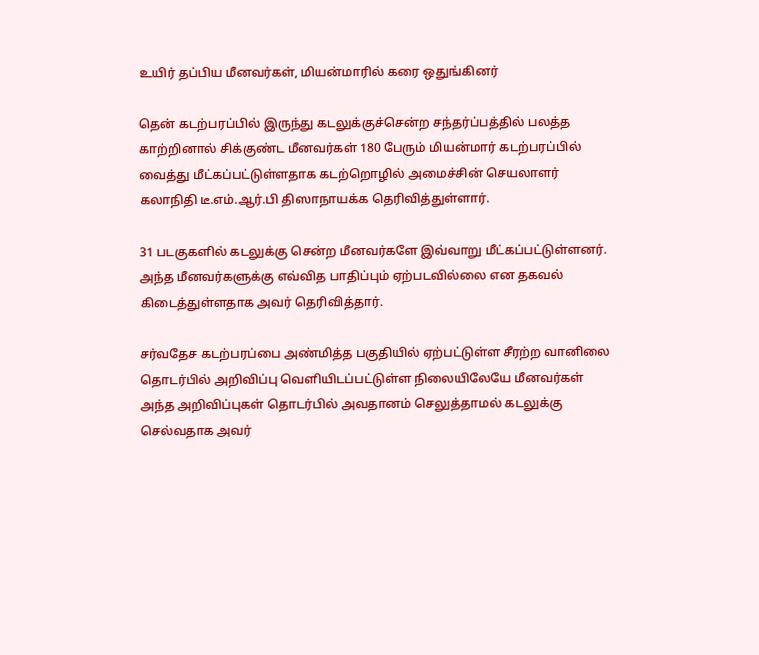உயிர் தப்பிய மீனவர்கள், மியன்மாரில் கரை ஒதுங்கினர்

தென் கடற்பரப்பில் இருந்து கடலுக்குச்சென்ற சந்தர்ப்பத்தில் பலத்த காற்றினால் சிக்குண்ட மீனவர்கள் 180 பேரும் மியன்மார் கடற்பரப்பில் வைத்து மீட்கப்பட்டுள்ளதாக கடற்றொழில் அமைச்சின் செயலாளர் கலாநிதி டீ.எம்.ஆர்.பி திஸாநாயக்க தெரிவித்துள்ளார்.

31 படகுகளில் கடலுக்கு சென்ற மீனவர்களே இவ்வாறு மீட்கப்பட்டுள்ளனர். அந்த மீனவர்களுக்கு எவ்வித பாதிப்பும் ஏற்படவில்லை என தகவல் கிடைத்துள்ளதாக அவர் தெரிவித்தார்.

சர்வதேச கடற்பரப்பை அண்மித்த பகுதியில் ஏற்பட்டுள்ள சீரற்ற வானிலை தொடர்பில் அறிவிப்பு வெளியிடப்பட்டுள்ள நிலையிலேயே மீனவர்கள் அந்த அறிவிப்புகள் தொடர்பில் அவதானம் செலுத்தாமல் கடலுக்கு செல்வதாக அவர்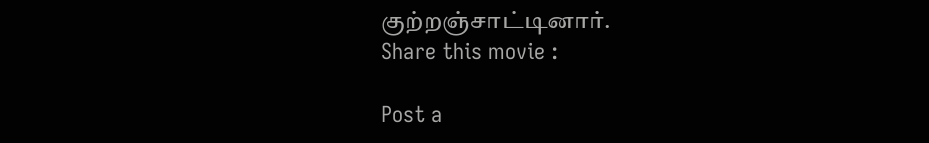குற்றஞ்சாட்டினார்.
Share this movie :

Post a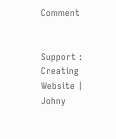Comment


Support : Creating Website | Johny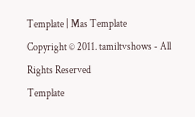Template | Mas Template
Copyright © 2011. tamiltvshows - All Rights Reserved
Template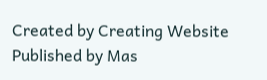Created by Creating Website Published by Mas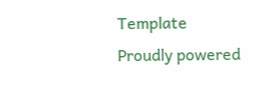Template
Proudly powered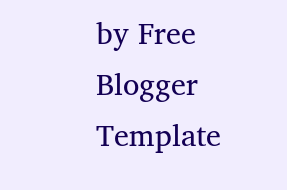by Free Blogger Template